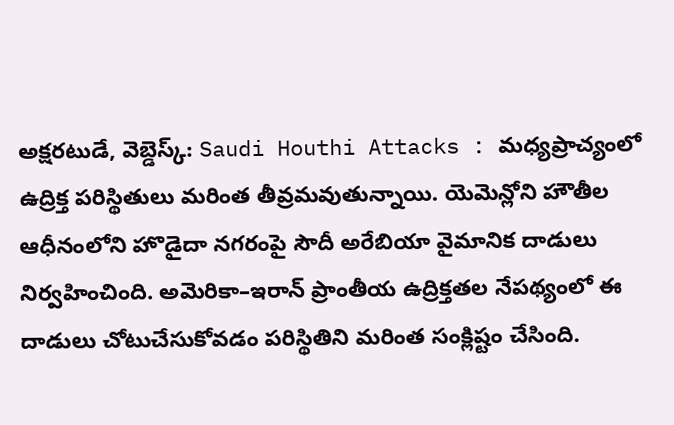అక్షరటుడే, వెబ్డెస్క్: Saudi Houthi Attacks : మధ్యప్రాచ్యంలో ఉద్రిక్త పరిస్థితులు మరింత తీవ్రమవుతున్నాయి. యెమెన్లోని హౌతీల ఆధీనంలోని హొడైదా నగరంపై సౌదీ అరేబియా వైమానిక దాడులు నిర్వహించింది. అమెరికా–ఇరాన్ ప్రాంతీయ ఉద్రిక్తతల నేపథ్యంలో ఈ దాడులు చోటుచేసుకోవడం పరిస్థితిని మరింత సంక్లిష్టం చేసింది.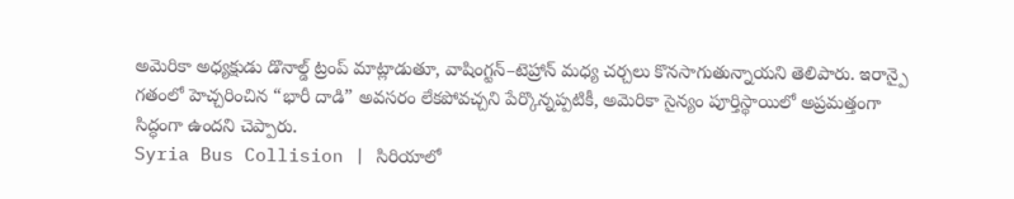అమెరికా అధ్యక్షుడు డొనాల్డ్ ట్రంప్ మాట్లాడుతూ, వాషింగ్టన్–టెహ్రాన్ మధ్య చర్చలు కొనసాగుతున్నాయని తెలిపారు. ఇరాన్పై గతంలో హెచ్చరించిన “భారీ దాడి” అవసరం లేకపోవచ్చని పేర్కొన్నప్పటికీ, అమెరికా సైన్యం పూర్తిస్థాయిలో అప్రమత్తంగా సిద్ధంగా ఉందని చెప్పారు.
Syria Bus Collision | సిరియాలో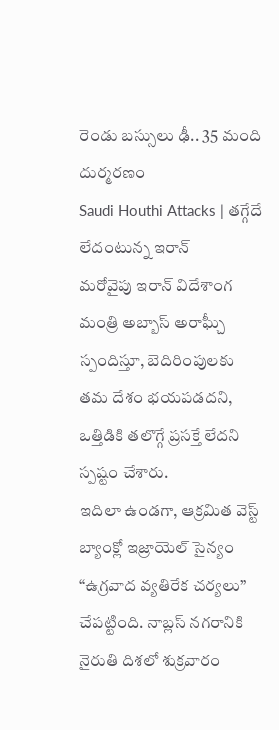రెండు బస్సులు ఢీ.. 35 మంది దుర్మరణం
Saudi Houthi Attacks | తగ్గేదే లేదంటున్న ఇరాన్
మరోవైపు ఇరాన్ విదేశాంగ మంత్రి అబ్బాస్ అరాఘ్చీ స్పందిస్తూ, బెదిరింపులకు తమ దేశం భయపడదని, ఒత్తిడికి తలొగ్గే ప్రసక్తే లేదని స్పష్టం చేశారు.
ఇదిలా ఉండగా, ఆక్రమిత వెస్ట్ బ్యాంక్లో ఇజ్రాయెల్ సైన్యం “ఉగ్రవాద వ్యతిరేక చర్యలు” చేపట్టింది. నాబ్లస్ నగరానికి నైరుతి దిశలో శుక్రవారం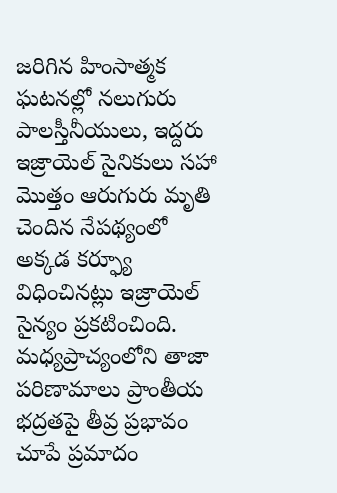జరిగిన హింసాత్మక ఘటనల్లో నలుగురు పాలస్తీనీయులు, ఇద్దరు ఇజ్రాయెల్ సైనికులు సహా మొత్తం ఆరుగురు మృతి చెందిన నేపథ్యంలో అక్కడ కర్ఫ్యూ విధించినట్లు ఇజ్రాయెల్ సైన్యం ప్రకటించింది.
మధ్యప్రాచ్యంలోని తాజా పరిణామాలు ప్రాంతీయ భద్రతపై తీవ్ర ప్రభావం చూపే ప్రమాదం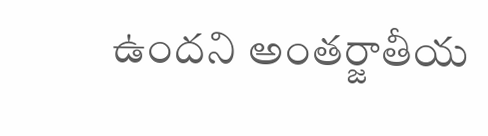ఉందని అంతర్జాతీయ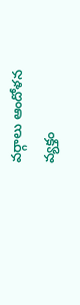వర్గాలు ఆందోళన వ్యక్తం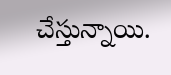చేస్తున్నాయి.